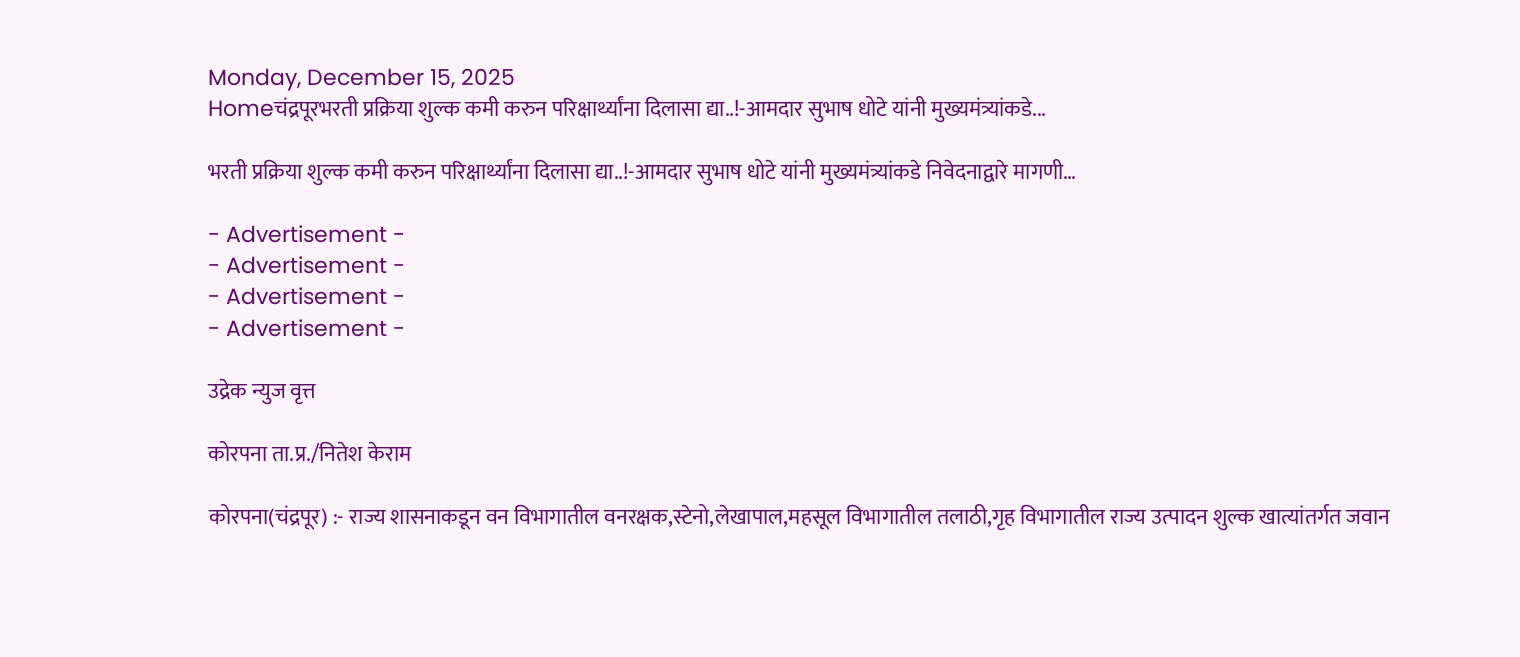Monday, December 15, 2025
Homeचंद्रपूरभरती प्रक्रिया शुल्क कमी करुन परिक्षार्थ्यांना दिलासा द्या..!-आमदार सुभाष धोटे यांनी मुख्यमंत्र्यांकडे...

भरती प्रक्रिया शुल्क कमी करुन परिक्षार्थ्यांना दिलासा द्या..!-आमदार सुभाष धोटे यांनी मुख्यमंत्र्यांकडे निवेदनाद्वारे मागणी…

- Advertisement -
- Advertisement -
- Advertisement -
- Advertisement -

उद्रेक न्युज वृत्त

कोरपना ता.प्र./नितेश केराम

कोरपना(चंद्रपूर) :- राज्य शासनाकडून वन विभागातील वनरक्षक,स्टेनो,लेखापाल,महसूल विभागातील तलाठी,गृह विभागातील राज्य उत्पादन शुल्क खात्यांतर्गत जवान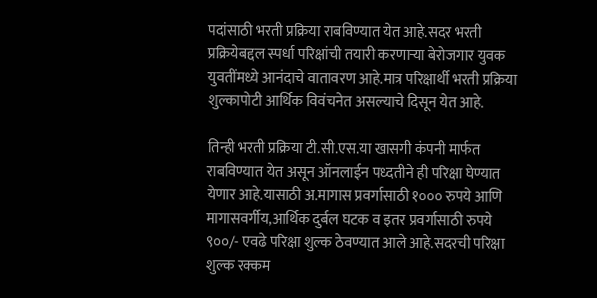पदांसाठी भरती प्रक्रिया राबविण्यात येत आहे.सदर भरती प्रक्रियेबद्दल स्पर्धा परिक्षांची तयारी करणाऱ्या बेरोजगार युवक युवतींमध्ये आनंदाचे वातावरण आहे.मात्र परिक्षार्थी भरती प्रक्रिया शुल्कापोटी आर्थिक विवंचनेत असल्याचे दिसून येत आहे.

तिन्ही भरती प्रक्रिया टी.सी.एस.या खासगी कंपनी मार्फत राबविण्यात येत असून ऑनलाईन पध्दतीने ही परिक्षा घेण्यात येणार आहे.यासाठी अ.मागास प्रवर्गासाठी १००० रुपये आणि मागासवर्गीय,आर्थिक दुर्बल घटक व इतर प्रवर्गासाठी रुपये ९००/- एवढे परिक्षा शुल्क ठेवण्यात आले आहे.सदरची परिक्षा शुल्क रक्कम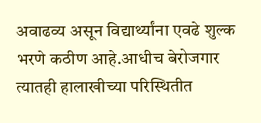अवाढव्य असून विद्यार्थ्यांना एवढे शुल्क भरणे कठीण आहे.आधीच बेरोजगार त्यातही हालाखीच्या परिस्थितीत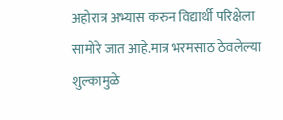अहोरात्र अभ्यास करुन विद्यार्थी परिक्षेला सामोरे जात आहे.मात्र भरमसाठ ठेवलेल्या शुल्कामुळे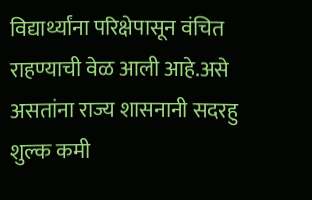विद्यार्थ्यांना परिक्षेपासून वंचित राहण्याची वेळ आली आहे.असे असतांना राज्य शासनानी सदरहु शुल्क कमी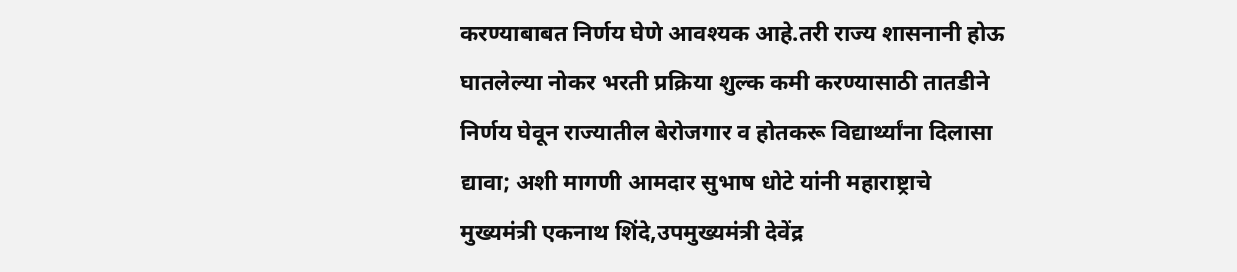करण्याबाबत निर्णय घेणे आवश्यक आहे.तरी राज्य शासनानी होऊ घातलेल्या नोकर भरती प्रक्रिया शुल्क कमी करण्यासाठी तातडीने निर्णय घेवून राज्यातील बेरोजगार व होतकरू विद्यार्थ्यांना दिलासा द्यावा; अशी मागणी आमदार सुभाष धोटे यांनी महाराष्ट्राचे मुख्यमंत्री एकनाथ शिंदे,उपमुख्यमंत्री देवेंद्र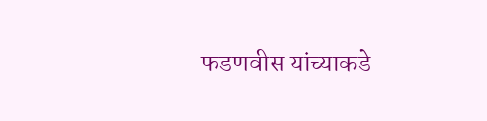फडणवीस यांच्याकडे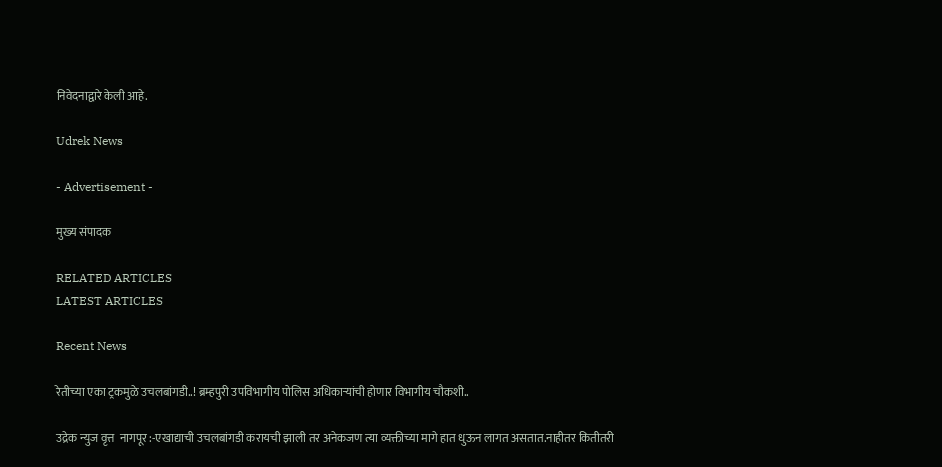निवेदनाद्वारे केली आहे.

Udrek News

- Advertisement -

मुख्य संपादक

RELATED ARTICLES
LATEST ARTICLES

Recent News

रेतीच्या एका ट्रकमुळे उचलबांगडी..! ब्रम्हपुरी उपविभागीय पोलिस अधिकाऱ्यांची होणार विभागीय चौकशी..

उद्रेक न्युज वृत्त  नागपूर :-एखाद्याची उचलबांगडी करायची झाली तर अनेकजण त्या व्यक्तीच्या मागे हात धुऊन लागत असतात.नाहीतर कितीतरी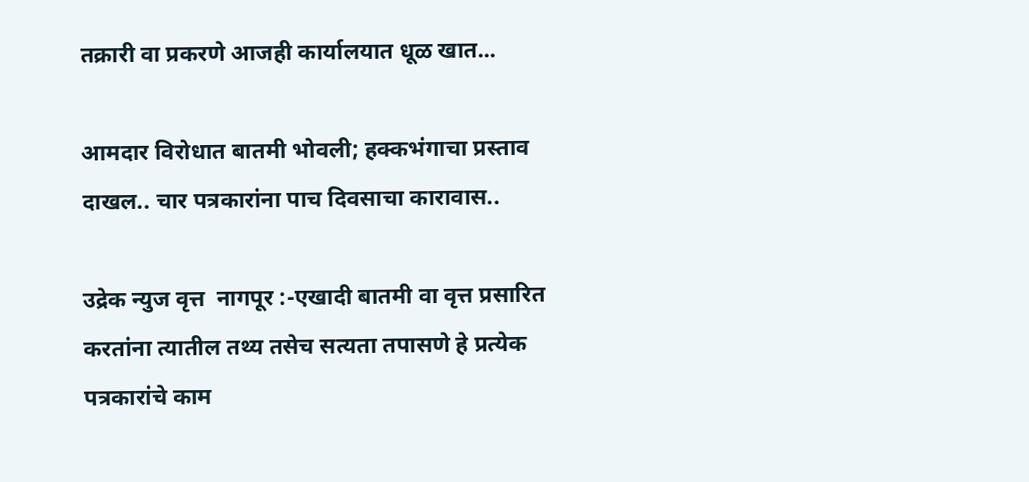तक्रारी वा प्रकरणे आजही कार्यालयात धूळ खात...

आमदार विरोधात बातमी भोवली; हक्कभंगाचा प्रस्ताव दाखल.. चार पत्रकारांना पाच दिवसाचा कारावास..

उद्रेक न्युज वृत्त  नागपूर :-एखादी बातमी वा वृत्त प्रसारित करतांना त्यातील तथ्य तसेच सत्यता तपासणे हे प्रत्येक पत्रकारांचे काम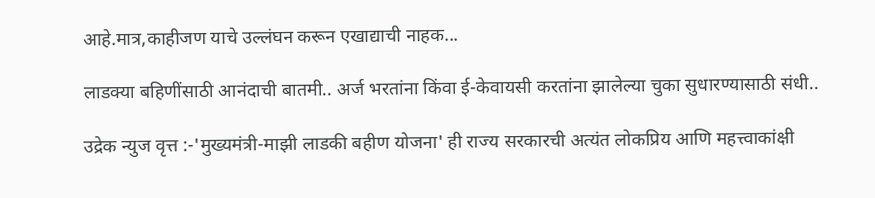आहे.मात्र,काहीजण याचे उल्लंघन करून एखाद्याची नाहक...

लाडक्या बहिणींसाठी आनंदाची बातमी.. अर्ज भरतांना किंवा ई-केवायसी करतांना झालेल्या चुका सुधारण्यासाठी संधी..

उद्रेक न्युज वृत्त :-'मुख्यमंत्री-माझी लाडकी बहीण योजना' ही राज्य सरकारची अत्यंत लोकप्रिय आणि महत्त्वाकांक्षी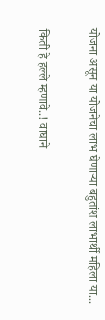योजना असून या योजनेचा लाभ घेणाऱ्या बहुतांश लाभार्थी महिला या...

किती हे हल्ले म्हणावे..! वाघाने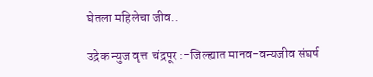घेतला महिलेचा जीव..

उद्रेक न्युज वृत्त  चंद्रपूर :-जिल्ह्यात मानव-वन्यजीव संघर्ष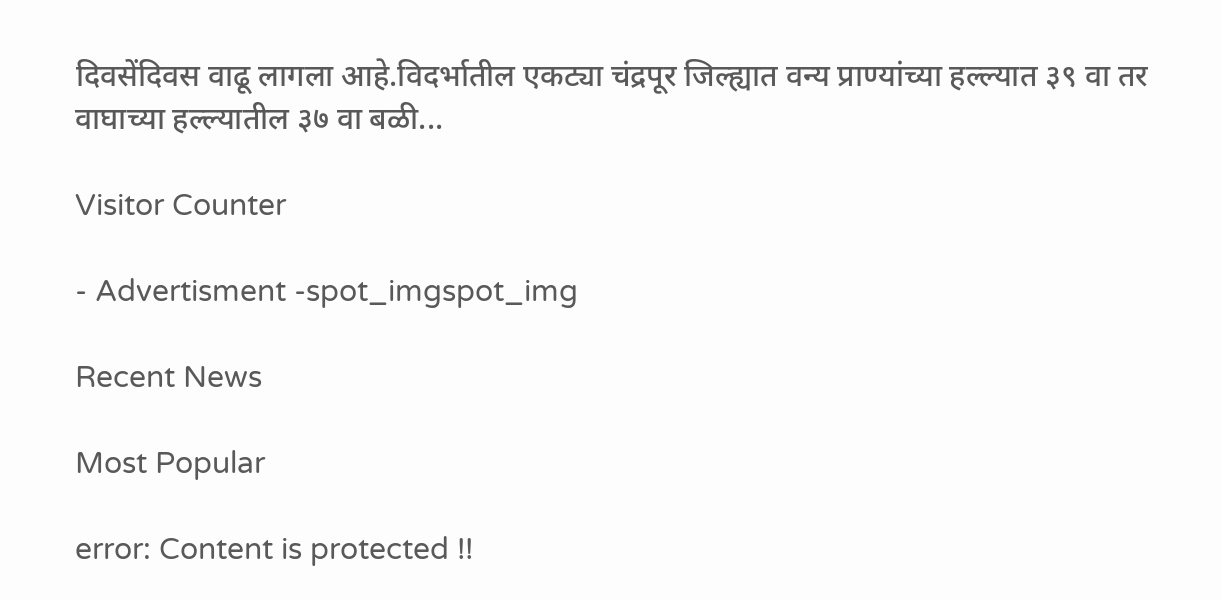दिवसेंदिवस वाढू लागला आहे.विदर्भातील एकट्या चंद्रपूर जिल्ह्यात वन्य प्राण्यांच्या हल्ल्यात ३९ वा तर वाघाच्या हल्ल्यातील ३७ वा बळी...

Visitor Counter

- Advertisment -spot_imgspot_img

Recent News

Most Popular

error: Content is protected !!